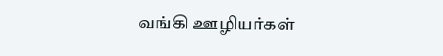வங்கி ஊழியர்கள்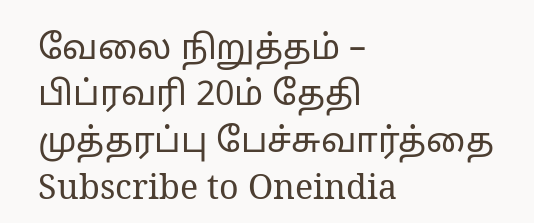வேலை நிறுத்தம் – பிப்ரவரி 20ம் தேதி முத்தரப்பு பேச்சுவார்த்தை
Subscribe to Oneindia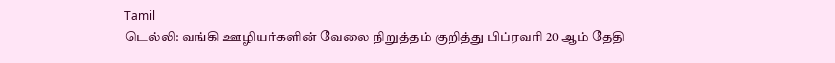Tamil
டெல்லி: வங்கி ஊழியர்களின் வேலை நிறுத்தம் குறித்து பிப்ரவரி 20 ஆம் தேதி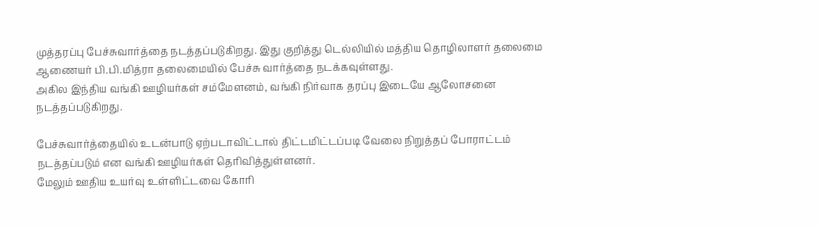முத்தரப்பு பேச்சுவார்த்தை நடத்தப்படுகிறது. இது குறித்து டெல்லியில் மத்திய தொழிலாளர் தலைமை ஆணையர் பி.பி.மித்ரா தலைமையில் பேச்சு வார்த்தை நடக்கவுள்ளது.
அகில இந்திய வங்கி ஊழியர்கள் சம்மேளனம், வங்கி நிர்வாக தரப்பு இடையே ஆலோசனை நடத்தப்படுகிறது.

பேச்சுவார்த்தையில் உடன்பாடு ஏற்படாவிட்டால் திட்டமிட்டப்படி வேலை நிறுத்தப் போராட்டம் நடத்தப்படும் என வங்கி ஊழியர்கள் தெரிவித்துள்ளனர்.
மேலும் ஊதிய உயர்வு உள்ளிட்டவை கோரி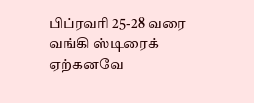பிப்ரவரி 25-28 வரை வங்கி ஸ்டிரைக் ஏற்கனவே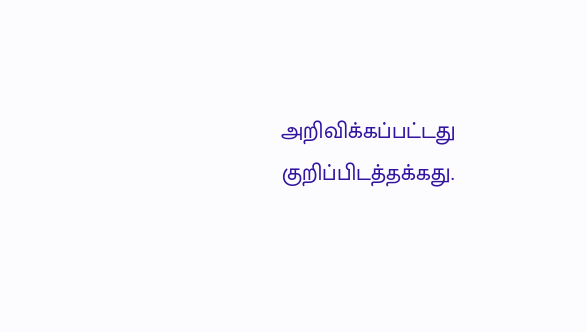அறிவிக்கப்பட்டது குறிப்பிடத்தக்கது.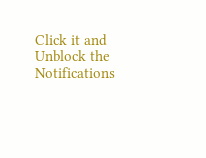Click it and Unblock the Notifications